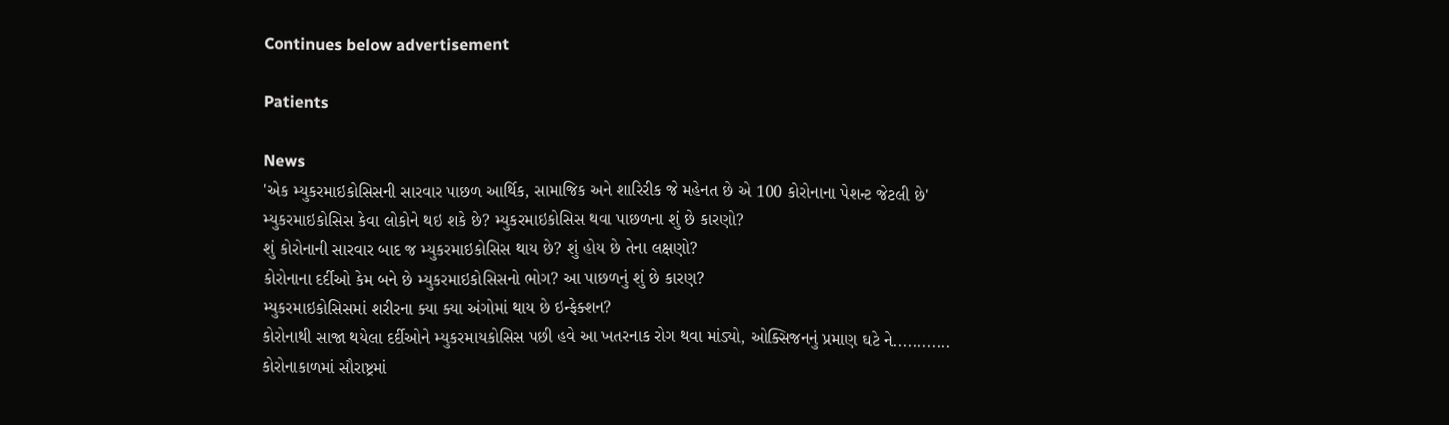Continues below advertisement

Patients

News
'એક મ્યુકરમાઇકોસિસની સારવાર પાછળ આર્થિક, સામાજિક અને શારિરીક જે મહેનત છે એ 100 કોરોનાના પેશન્ટ જેટલી છે'
મ્યુકરમાઇકોસિસ કેવા લોકોને થઇ શકે છે? મ્યુકરમાઇકોસિસ થવા પાછળના શું છે કારણો?
શું કોરોનાની સારવાર બાદ જ મ્યુકરમાઇકોસિસ થાય છે? શું હોય છે તેના લક્ષણો?
કોરોનાના દર્દીઓ કેમ બને છે મ્યુકરમાઇકોસિસનો ભોગ? આ પાછળનું શું છે કારણ?
મ્યુકરમાઇકોસિસમાં શરીરના ક્યા ક્યા અંગોમાં થાય છે ઇન્ફેક્શન?
કોરોનાથી સાજા થયેલા દર્દીઓને મ્યુકરમાયકોસિસ પછી હવે આ ખતરનાક રોગ થવા માંડ્યો, ઓક્સિજનનું પ્રમાણ ઘટે ને............
કોરોનાકાળમાં સૌરાષ્ટ્રમાં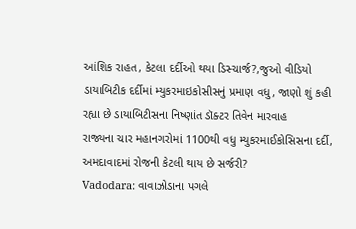આંશિક રાહત, કેટલા દર્દીઓ થયા ડિસ્ચાર્જ?,જુઓ વીડિયો
ડાયાબિટીક દર્દીમાં મ્યુકરમાઇકોસીસનું પ્રમાણ વધુ, જાણો શું કહી રહ્યા છે ડાયાબિટીસના નિષ્ણાંત ડૉક્ટર તિવેન મારવાહ
રાજ્યના ચાર મહાનગરોમાં 1100થી વધુ મ્યુકરમાઈકોસિસના દર્દી, અમદાવાદમાં રોજની કેટલી થાય છે સર્જરી?
Vadodara: વાવાઝોડાના પગલે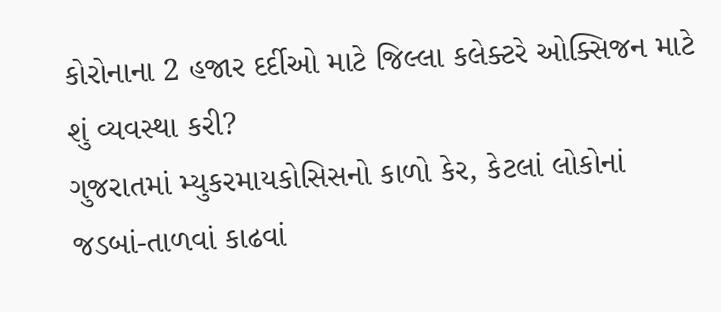કોરોનાના 2 હજાર દર્દીઓ માટે જિલ્લા કલેક્ટરે ઓક્સિજન માટે શું વ્યવસ્થા કરી?
ગુજરાતમાં મ્યુકરમાયકોસિસનો કાળો કેર, કેટલાં લોકોનાં જડબાં-તાળવાં કાઢવાં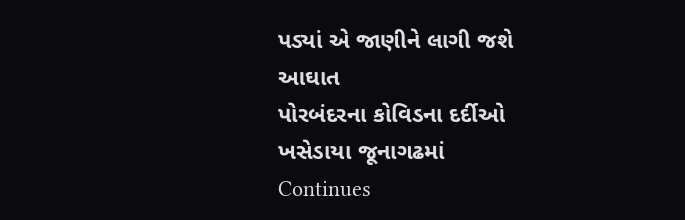પડ્યાં એ જાણીને લાગી જશે આઘાત
પોરબંદરના કોવિડના દર્દીઓ ખસેડાયા જૂનાગઢમાં
Continues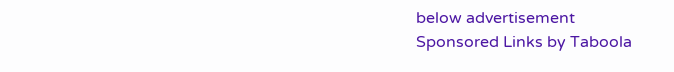below advertisement
Sponsored Links by Taboola